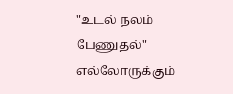"உடல் நலம் பேணுதல்" எல்லோருக்கும்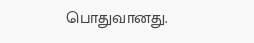பொதுவானது.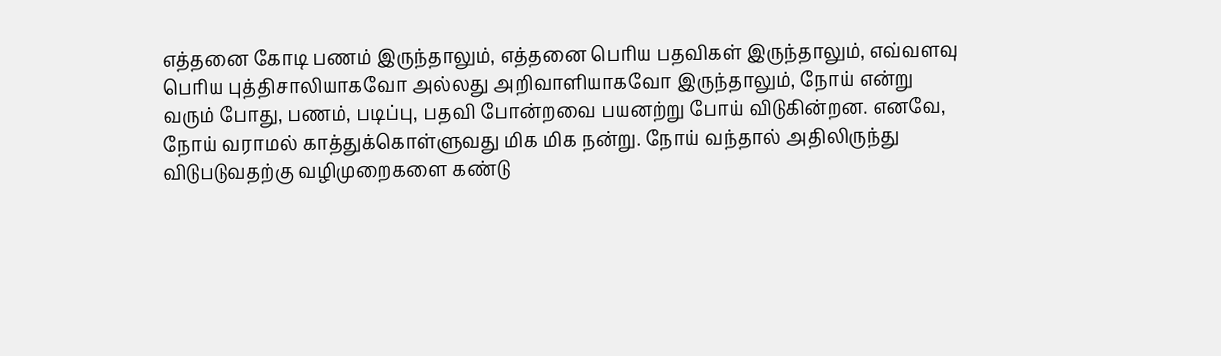எத்தனை கோடி பணம் இருந்தாலும், எத்தனை பெரிய பதவிகள் இருந்தாலும், எவ்வளவு பெரிய புத்திசாலியாகவோ அல்லது அறிவாளியாகவோ இருந்தாலும், நோய் என்று வரும் போது, பணம், படிப்பு, பதவி போன்றவை பயனற்று போய் விடுகின்றன. எனவே, நோய் வராமல் காத்துக்கொள்ளுவது மிக மிக நன்று. நோய் வந்தால் அதிலிருந்து விடுபடுவதற்கு வழிமுறைகளை கண்டு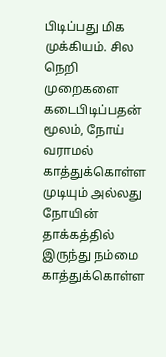பிடிப்பது மிக முக்கியம். சில நெறி முறைகளை கடைபிடிப்பதன் மூலம், நோய் வராமல் காத்துக்கொள்ள முடியும் அல்லது நோயின் தாக்கத்தில் இருந்து நம்மை காத்துக்கொள்ள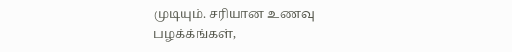முடியும். சரியான உணவு பழக்க்ங்கள்,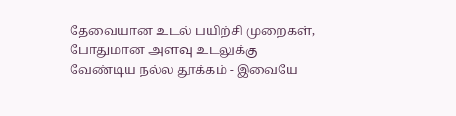தேவையான உடல் பயிற்சி முறைகள், போதுமான அளவு உடலுக்கு வேண்டிய நல்ல தூக்கம் - இவையே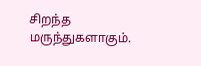சிறந்த மருந்துகளாகும்.